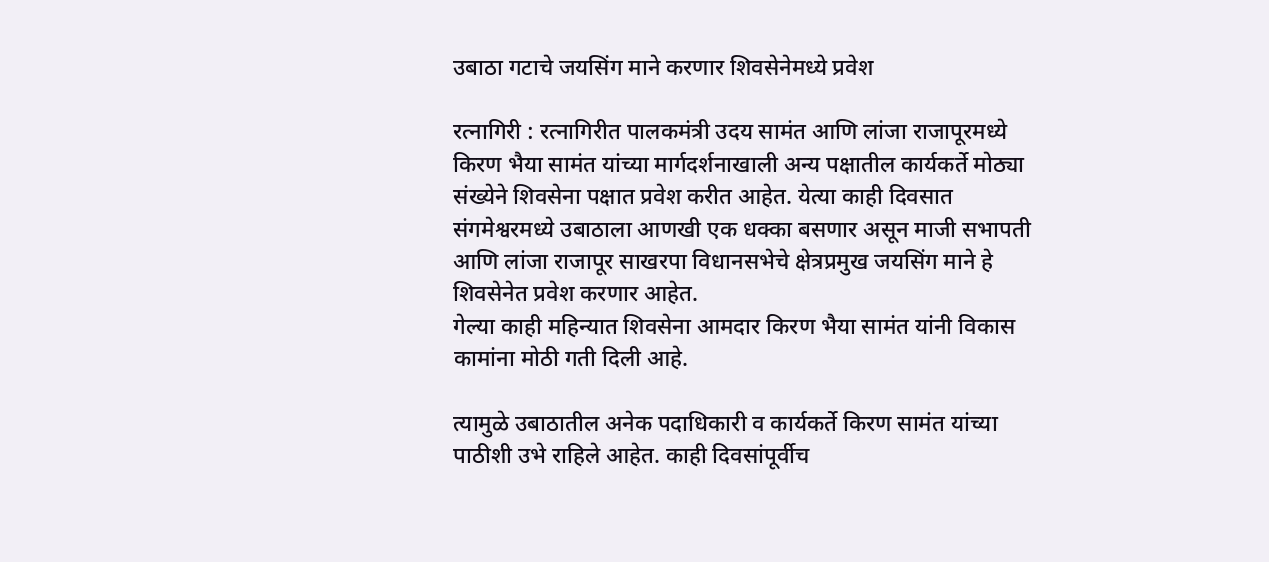उबाठा गटाचे जयसिंग माने करणार शिवसेनेमध्ये प्रवेश

रत्नागिरी : रत्नागिरीत पालकमंत्री उदय सामंत आणि लांजा राजापूरमध्ये किरण भैया सामंत यांच्या मार्गदर्शनाखाली अन्य पक्षातील कार्यकर्ते मोठ्या संख्येने शिवसेना पक्षात प्रवेश करीत आहेत. येत्या काही दिवसात संगमेश्वरमध्ये उबाठाला आणखी एक धक्का बसणार असून माजी सभापती आणि लांजा राजापूर साखरपा विधानसभेचे क्षेत्रप्रमुख जयसिंग माने हे शिवसेनेत प्रवेश करणार आहेत.
गेल्या काही महिन्यात शिवसेना आमदार किरण भैया सामंत यांनी विकास कामांना मोठी गती दिली आहे.

त्यामुळे उबाठातील अनेक पदाधिकारी व कार्यकर्ते किरण सामंत यांच्या पाठीशी उभे राहिले आहेत. काही दिवसांपूर्वीच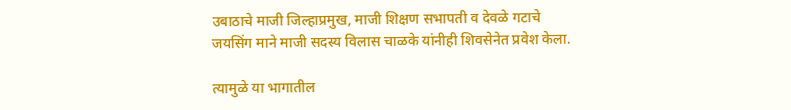उबाठाचे माजी जिल्हाप्रमुख, माजी शिक्षण सभापती व देवळे गटाचे जयसिंग माने माजी सदस्य विलास चाळके यांनीही शिवसेनेत प्रवेश केला.

त्यामुळे या भागातील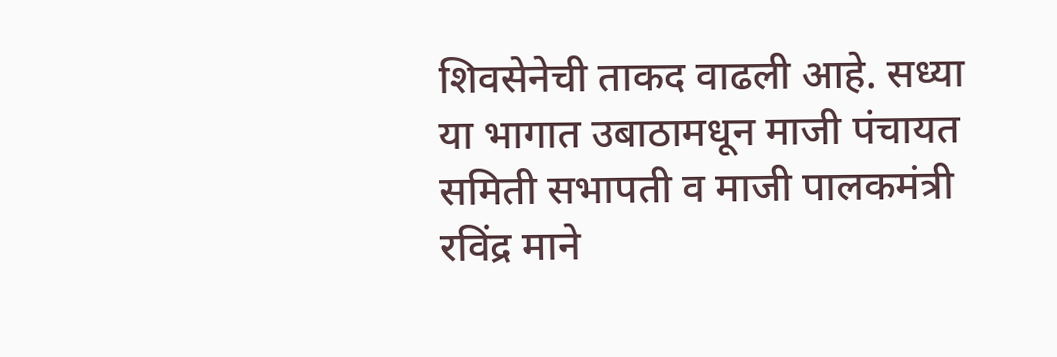शिवसेनेची ताकद वाढली आहे. सध्या या भागात उबाठामधून माजी पंचायत समिती सभापती व माजी पालकमंत्री रविंद्र माने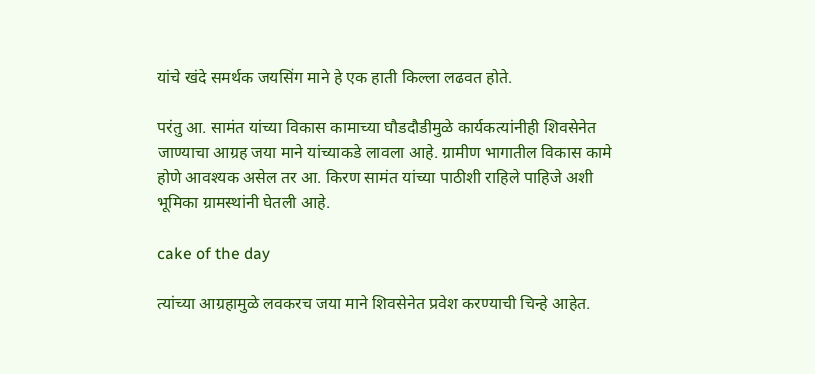यांचे खंदे समर्थक जयसिंग माने हे एक हाती किल्ला लढवत होते.

परंतु आ. सामंत यांच्या विकास कामाच्या घौडदौडीमुळे कार्यकत्यांनीही शिवसेनेत जाण्याचा आग्रह जया माने यांच्याकडे लावला आहे. ग्रामीण भागातील विकास कामे होणे आवश्यक असेल तर आ. किरण सामंत यांच्या पाठीशी राहिले पाहिजे अशी भूमिका ग्रामस्थांनी घेतली आहे.

cake of the day

त्यांच्या आग्रहामुळे लवकरच जया माने शिवसेनेत प्रवेश करण्याची चिन्हे आहेत.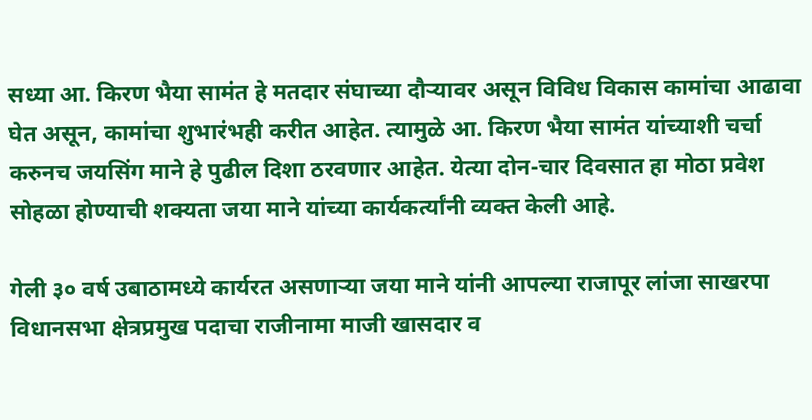सध्या आ. किरण भैया सामंत हे मतदार संघाच्या दौऱ्यावर असून विविध विकास कामांचा आढावा घेत असून, कामांचा शुभारंभही करीत आहेत. त्यामुळे आ. किरण भैया सामंत यांच्याशी चर्चा करुनच जयसिंग माने हे पुढील दिशा ठरवणार आहेत. येत्या दोन-चार दिवसात हा मोठा प्रवेश सोहळा होण्याची शक्यता जया माने यांच्या कार्यकर्त्यांनी व्यक्त केली आहे.

गेली ३० वर्ष उबाठामध्ये कार्यरत असणाऱ्या जया माने यांनी आपल्या राजापूर लांजा साखरपा विधानसभा क्षेत्रप्रमुख पदाचा राजीनामा माजी खासदार व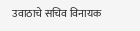उवाठाचे सचिव विनायक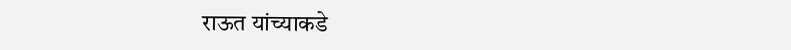राऊत यांच्याकडे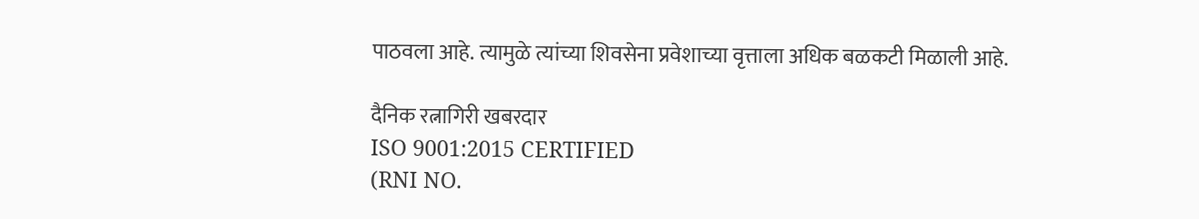पाठवला आहे. त्यामुळे त्यांच्या शिवसेना प्रवेशाच्या वृत्ताला अधिक बळकटी मिळाली आहे.

दैनिक रत्नागिरी खबरदार
ISO 9001:2015 CERTIFIED
(RNI NO.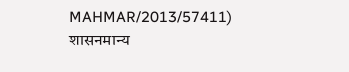MAHMAR/2013/57411)
शासनमान्य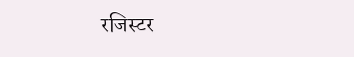रजिस्टर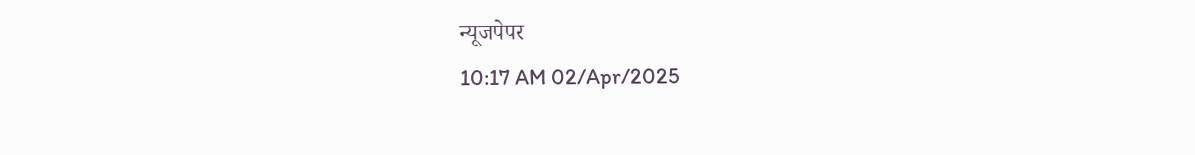न्यूजपेपर
10:17 AM 02/Apr/2025